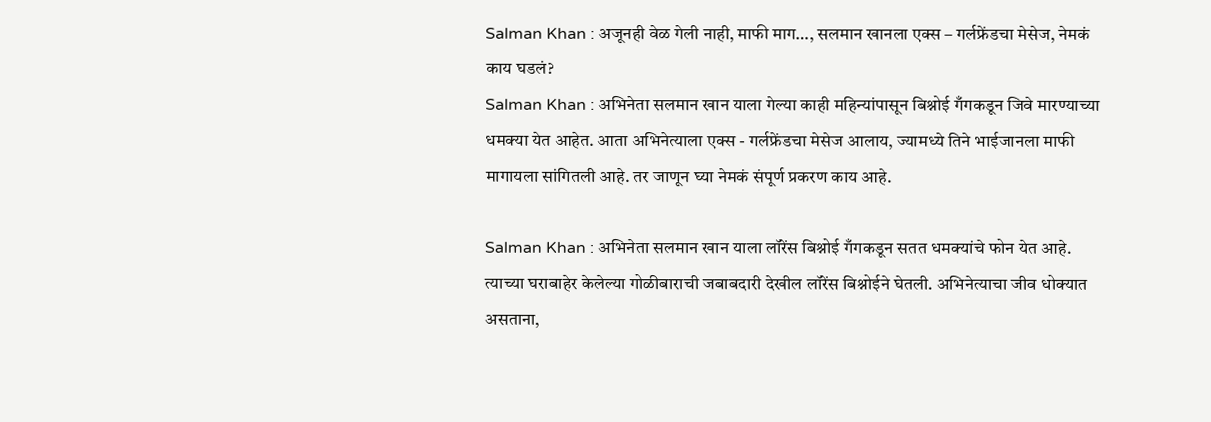Salman Khan : अजूनही वेळ गेली नाही, माफी माग…, सलमान खानला एक्स – गर्लफ्रेंडचा मेसेज, नेमकं काय घडलं?
Salman Khan : अभिनेता सलमान खान याला गेल्या काही महिन्यांपासून बिश्नोई गँगकडून जिवे मारण्याच्या धमक्या येत आहेत. आता अभिनेत्याला एक्स - गर्लफ्रेंडचा मेसेज आलाय, ज्यामध्ये तिने भाईजानला माफी मागायला सांगितली आहे. तर जाणून घ्या नेमकं संपूर्ण प्रकरण काय आहे.

Salman Khan : अभिनेता सलमान खान याला लॉरेंस बिश्नोई गँगकडून सतत धमक्यांचे फोन येत आहे. त्याच्या घराबाहेर केलेल्या गोळीबाराची जबाबदारी देखील लॉरेंस बिश्नोईने घेतली. अभिनेत्याचा जीव धोक्यात असताना,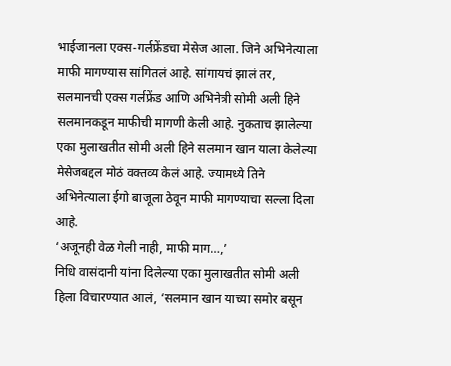भाईजानला एक्स-गर्लफ्रेंडचा मेसेज आला. जिने अभिनेत्याला माफी मागण्यास सांगितलं आहे. सांगायचं झालं तर, सलमानची एक्स गर्लफ्रेंड आणि अभिनेत्री सोमी अली हिने सलमानकडून माफीची मागणी केली आहे. नुकताच झालेल्या एका मुलाखतीत सोमी अली हिने सलमान खान याला केलेल्या मेसेजबद्दल मोठं वक्तव्य केलं आहे. ज्यामध्ये तिने अभिनेत्याला ईगो बाजूला ठेवून माफी मागण्याचा सल्ला दिला आहे.
‘अजूनही वेळ गेली नाही, माफी माग…,’
निधि वासंदानी यांना दिलेल्या एका मुलाखतीत सोमी अली हिला विचारण्यात आलं, ‘सलमान खान याच्या समोर बसून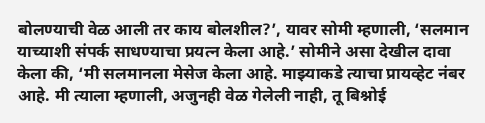बोलण्याची वेळ आली तर काय बोलशील?’, यावर सोमी म्हणाली, ‘सलमान याच्याशी संपर्क साधण्याचा प्रयत्न केला आहे.’ सोमीने असा देखील दावा केला की, ‘मी सलमानला मेसेज केला आहे. माझ्याकडे त्याचा प्रायव्हेट नंबर आहे. मी त्याला म्हणाली, अजुनही वेळ गेलेली नाही, तू बिश्नोई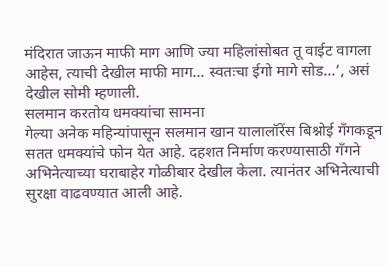मंदिरात जाऊन माफी माग आणि ज्या महिलांसोबत तू वाईट वागला आहेस, त्याची देखील माफी माग… स्वतःचा ईगो मागे सोड…’, असं देखील सोमी म्हणाली.
सलमान करतोय धमक्यांचा सामना
गेल्या अनेक महिन्यांपासून सलमान खान यालालॉरेंस बिश्नोई गँगकडून सतत धमक्यांचे फोन येत आहे. दहशत निर्माण करण्यासाठी गँगने अभिनेत्याच्या घराबाहेर गोळीबार देखील केला. त्यानंतर अभिनेत्याची सुरक्षा वाढवण्यात आली आहे.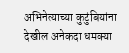अभिनेत्याच्या कुटुंबियांना देखील अनेकदा धमक्या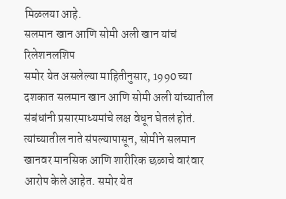मिळलया आहे.
सलमान खान आणि सोमी अली खान यांचं रिलेशनलशिप
समोर येत असलेल्या माहितीनुसार, 1990 च्या दशकात सलमान खान आणि सोमी अली यांच्यातील संबंधांनी प्रसारमाध्यमांचे लक्ष वेधून घेतलं होतं. त्यांच्यातील नाते संपल्यापासून, सोमीने सलमान खानवर मानसिक आणि शारीरिक छळाचे वारंवार आरोप केले आहेत. समोर येत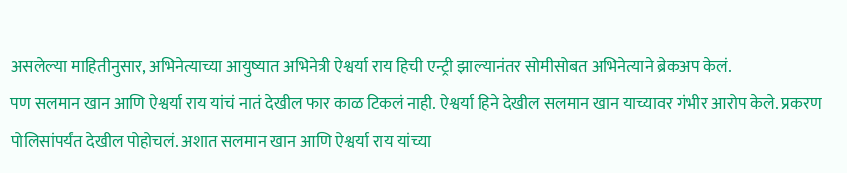असलेल्या माहितीनुसार, अभिनेत्याच्या आयुष्यात अभिनेत्री ऐश्वर्या राय हिची एन्ट्री झाल्यानंतर सोमीसोबत अभिनेत्याने ब्रेकअप केलं.
पण सलमान खान आणि ऐश्वर्या राय यांचं नातं देखील फार काळ टिकलं नाही. ऐश्वर्या हिने देखील सलमान खान याच्यावर गंभीर आरोप केले. प्रकरण पोलिसांपर्यंत देखील पोहोचलं. अशात सलमान खान आणि ऐश्वर्या राय यांच्या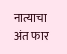नात्याचा अंत फार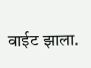वाईट झाला.